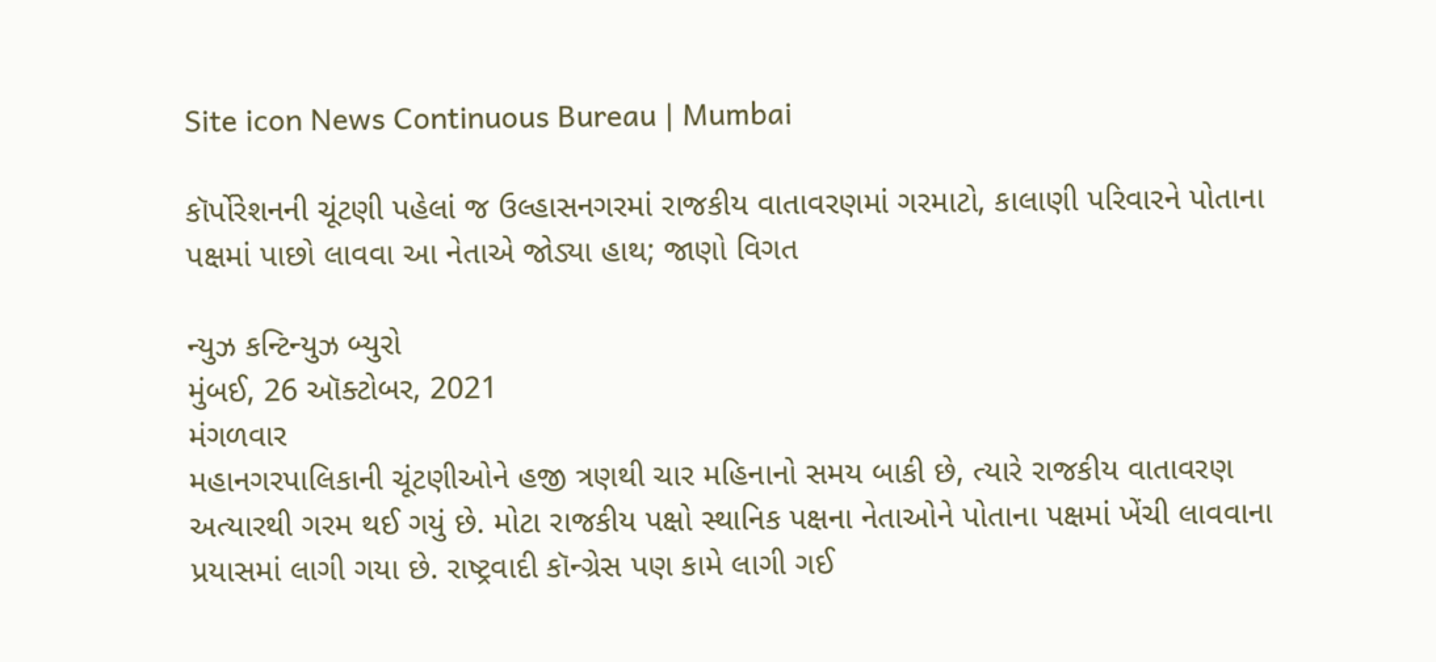Site icon News Continuous Bureau | Mumbai

કૉર્પોરેશનની ચૂંટણી પહેલાં જ ઉલ્હાસનગરમાં રાજકીય વાતાવરણમાં ગરમાટો, કાલાણી પરિવારને પોતાના પક્ષમાં પાછો લાવવા આ નેતાએ જોડ્યા હાથ; જાણો વિગત

ન્યુઝ કન્ટિન્યુઝ બ્યુરો
મુંબઈ, 26 ઑક્ટોબર, 2021
મંગળવાર
મહાનગરપાલિકાની ચૂંટણીઓને હજી ત્રણથી ચાર મહિનાનો સમય બાકી છે, ત્યારે રાજકીય વાતાવરણ અત્યારથી ગરમ થઈ ગયું છે. મોટા રાજકીય પક્ષો સ્થાનિક પક્ષના નેતાઓને પોતાના પક્ષમાં ખેંચી લાવવાના પ્રયાસમાં લાગી ગયા છે. રાષ્ટ્રવાદી કૉન્ગ્રેસ પણ કામે લાગી ગઈ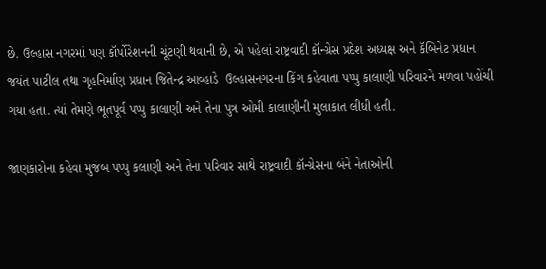છે. ઉલ્હાસ નગરમાં પણ કૉર્પોરેશનની ચૂંટણી થવાની છે, એ પહેલાં રાષ્ટ્રવાદી કૉન્ગ્રેસ પ્રદેશ અધ્યક્ષ અને કૅબિનેટ પ્રધાન જયંત પાટીલ તથા ગૃહનિર્માણ પ્રધાન જિતેન્દ્ર આવ્હાડે  ઉલ્હાસનગરના કિંગ કહેવાતા પપ્પુ કાલાણી પરિવારને મળવા પહોંચી ગયા હતા. ત્યાં તેમણે ભૂતપૂર્વ પપ્પુ કાલાણી અને તેના પુત્ર ઓમી કાલાણીની મુલાકાત લીધી હતી.

જાણકારોના કહેવા મુજબ પપ્પુ કલાણી અને તેના પરિવાર સાથે રાષ્ટ્રવાદી કૉન્ગ્રેસના બંને નેતાઓની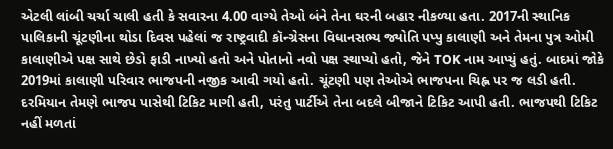એટલી લાંબી ચર્ચા ચાલી હતી કે સવારના 4.00 વાગ્યે તેઓ બંને તેના ઘરની બહાર નીકળ્યા હતા. 2017ની સ્થાનિક પાલિકાની ચૂંટણીના થોડા દિવસ પહેલાં જ રાષ્ટ્રવાદી કૉન્ગ્રેસના વિધાનસભ્ય જ્યોતિ પપ્પુ કાલાણી અને તેમના પુત્ર ઓમી કાલાણીએ પક્ષ સાથે છેડો ફાડી નાખ્યો હતો અને પોતાનો નવો પક્ષ સ્થાપ્યો હતો, જેને TOK નામ આપ્યું હતું. બાદમાં જોકે 2019માં કાલાણી પરિવાર ભાજપની નજીક આવી ગયો હતો. ચૂંટણી પણ તેઓએ ભાજપના ચિહ્ન પર જ લડી હતી. દરમિયાન તેમણે ભાજપ પાસેથી ટિકિટ માગી હતી, પરંતુ પાર્ટીએ તેના બદલે બીજાને ટિકિટ આપી હતી. ભાજપથી ટિકિટ નહીં મળતાં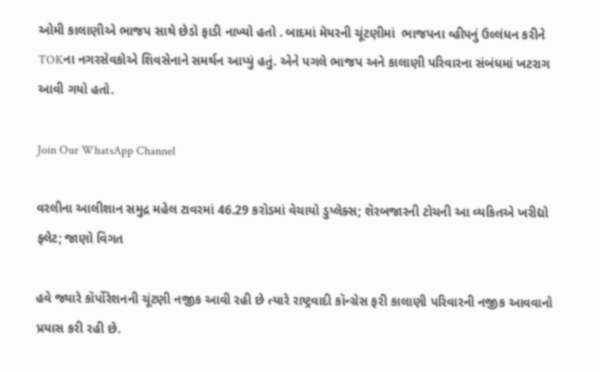ઓમી કાલાણીએ ભાજપ સાથે છેડો ફાડી નાખ્યો હતો . બાદમાં મેયરની ચૂંટણીમાં  ભાજપના વ્હીપનું ઉલ્લંધન કરીને TOKના નગરસેવકોએ શિવસેનાને સમર્થન આપ્યું હતું. એને પગલે ભાજપ અને કાલાણી પરિવારના સંબંધમાં ખટરાગ આવી ગયો હતો.

Join Our WhatsApp Channel

વરલીના આલીશાન સમુદ્ર મહેલ ટાવરમાં 46.29 કરોડમાં વેચાયો ડુપ્લેક્સ; શૅરબજારની ટોચની આ વ્યકિતએ ખરીદ્યો ફ્લેટ; જાણો વિગત

હવે જ્યારે કૉર્પોરેશનની ચૂંટણી નજીક આવી રહી છે ત્યારે રાષ્ટ્રવાદી કૉન્ગ્રેસ ફરી કાલાણી પરિવારની નજીક આવવાનો પ્રયાસ કરી રહી છે.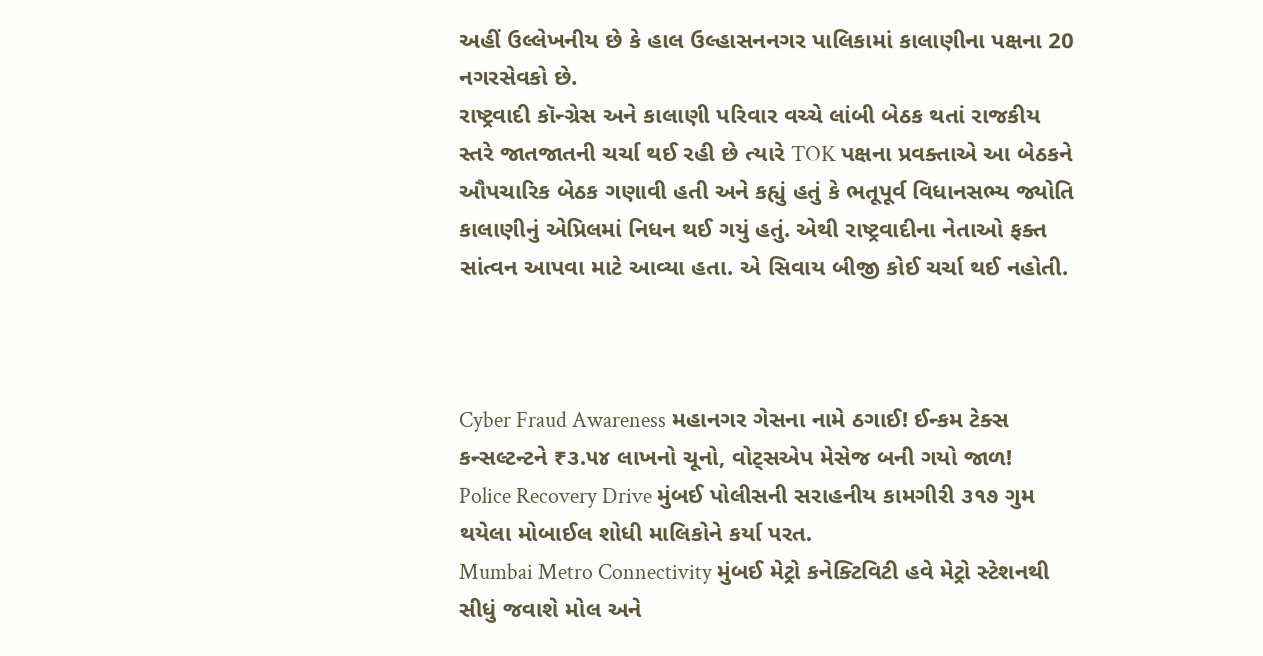અહીં ઉલ્લેખનીય છે કે હાલ ઉલ્હાસનનગર પાલિકામાં કાલાણીના પક્ષના 20 નગરસેવકો છે.
રાષ્ટ્રવાદી કૉન્ગ્રેસ અને કાલાણી પરિવાર વચ્ચે લાંબી બેઠક થતાં રાજકીય સ્તરે જાતજાતની ચર્ચા થઈ રહી છે ત્યારે TOK પક્ષના પ્રવક્તાએ આ બેઠકને ઔપચારિક બેઠક ગણાવી હતી અને કહ્યું હતું કે ભતૂપૂર્વ વિધાનસભ્ય જ્યોતિ કાલાણીનું એપ્રિલમાં નિધન થઈ ગયું હતું. એથી રાષ્ટ્રવાદીના નેતાઓ ફક્ત સાંત્વન આપવા માટે આવ્યા હતા. એ સિવાય બીજી કોઈ ચર્ચા થઈ નહોતી.



Cyber Fraud Awareness મહાનગર ગેસના નામે ઠગાઈ! ઈન્કમ ટેક્સ કન્સલ્ટન્ટને ₹૩.૫૪ લાખનો ચૂનો, વોટ્સએપ મેસેજ બની ગયો જાળ!
Police Recovery Drive મુંબઈ પોલીસની સરાહનીય કામગીરી ૩૧૭ ગુમ થયેલા મોબાઈલ શોધી માલિકોને કર્યા પરત.
Mumbai Metro Connectivity મુંબઈ મેટ્રો કનેક્ટિવિટી હવે મેટ્રો સ્ટેશનથી સીધું જવાશે મોલ અને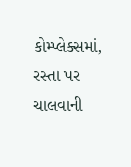કોમ્પ્લેક્સમાં, રસ્તા પર ચાલવાની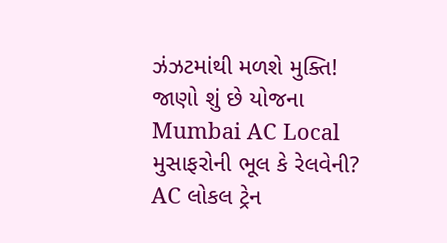ઝંઝટમાંથી મળશે મુક્તિ! જાણો શું છે યોજના
Mumbai AC Local મુસાફરોની ભૂલ કે રેલવેની? AC લોકલ ટ્રેન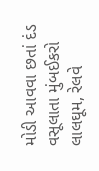મોડી આવવા છતાં દંડ વસૂલાતા મુંબઈકરો લાલઘૂમ, રેલવે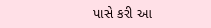પાસે કરી આ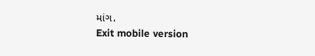માંગ.
Exit mobile version